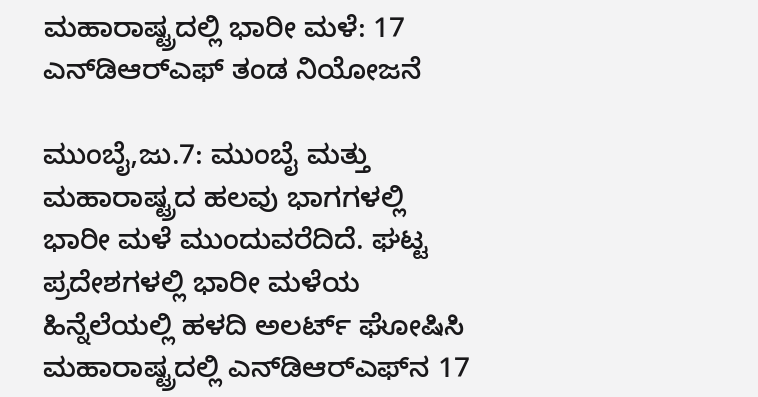ಮಹಾರಾಷ್ಟ್ರದಲ್ಲಿ ಭಾರೀ ಮಳೆ: 17 ಎನ್‌ಡಿಆರ್‌ಎಫ್‌ ತಂಡ ನಿಯೋಜನೆ

ಮುಂಬೈ,ಜು.7: ಮುಂಬೈ ಮತ್ತು ಮಹಾರಾಷ್ಟ್ರದ ಹಲವು ಭಾಗಗಳಲ್ಲಿ ಭಾರೀ ಮಳೆ ಮುಂದುವರೆದಿದೆ. ಘಟ್ಟ ಪ್ರದೇಶಗಳಲ್ಲಿ ಭಾರೀ ಮಳೆಯ ಹಿನ್ನೆಲೆಯಲ್ಲಿ ಹಳದಿ ಅಲರ್ಟ್ ಘೋಷಿಸಿ ಮಹಾರಾಷ್ಟ್ರದಲ್ಲಿ ಎನ್‌ಡಿಆರ್‌ಎಫ್‌ನ 17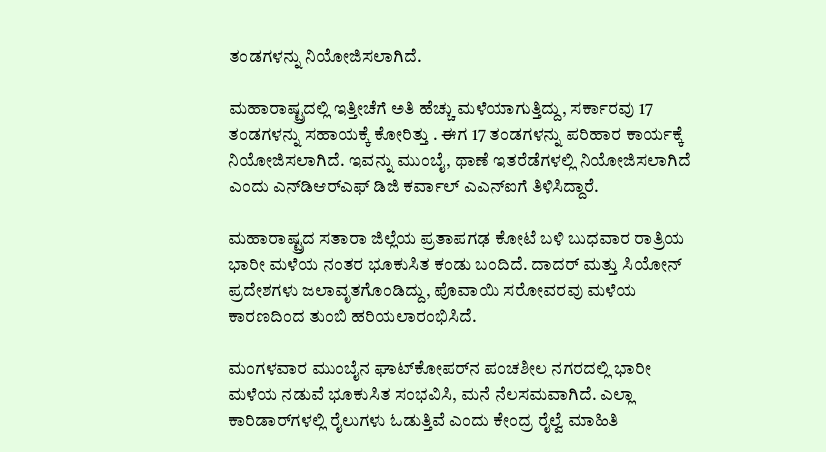ತಂಡಗಳನ್ನು ನಿಯೋಜಿಸಲಾಗಿದೆ.

ಮಹಾರಾಷ್ಟ್ರದಲ್ಲಿ ಇತ್ತೀಚೆಗೆ ಅತಿ ಹೆಚ್ಚು ಮಳೆಯಾಗುತ್ತಿದ್ದು, ಸರ್ಕಾರವು 17 ತಂಡಗಳನ್ನು ಸಹಾಯಕ್ಕೆ ಕೋರಿತ್ತು . ಈಗ 17 ತಂಡಗಳನ್ನು ಪರಿಹಾರ ಕಾರ್ಯಕ್ಕೆ ನಿಯೋಜಿಸಲಾಗಿದೆ. ಇವನ್ನು ಮುಂಬೈ, ಥಾಣೆ ಇತರೆಡೆಗಳಲ್ಲಿ ನಿಯೋಜಿಸಲಾಗಿದೆ ಎಂದು ಎನ್‌ಡಿಆರ್‌ಎಫ್ ಡಿಜಿ ಕರ್ವಾಲ್ ಎಎನ್‌ಐಗೆ ತಿಳಿಸಿದ್ದಾರೆ.

ಮಹಾರಾಷ್ಟ್ರದ ಸತಾರಾ ಜಿಲ್ಲೆಯ ಪ್ರತಾಪಗಢ ಕೋಟೆ ಬಳಿ ಬುಧವಾರ ರಾತ್ರಿಯ ಭಾರೀ ಮಳೆಯ ನಂತರ ಭೂಕುಸಿತ ಕಂಡು ಬಂದಿದೆ. ದಾದರ್ ಮತ್ತು ಸಿಯೋನ್ ಪ್ರದೇಶಗಳು ಜಲಾವೃತಗೊಂಡಿದ್ದು, ಪೊವಾಯಿ ಸರೋವರವು ಮಳೆಯ ಕಾರಣದಿಂದ ತುಂಬಿ ಹರಿಯಲಾರಂಭಿಸಿದೆ.

ಮಂಗಳವಾರ ಮುಂಬೈನ ಘಾಟ್‌ಕೋಪರ್‌ನ ಪಂಚಶೀಲ ನಗರದಲ್ಲಿ ಭಾರೀ ಮಳೆಯ ನಡುವೆ ಭೂಕುಸಿತ ಸಂಭವಿಸಿ, ಮನೆ ನೆಲಸಮವಾಗಿದೆ. ಎಲ್ಲಾ ಕಾರಿಡಾರ್‌ಗಳಲ್ಲಿ ರೈಲುಗಳು ಓಡುತ್ತಿವೆ ಎಂದು ಕೇಂದ್ರ ರೈಲ್ವೆ ಮಾಹಿತಿ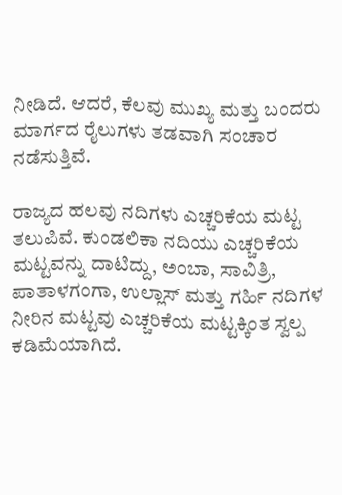ನೀಡಿದೆ. ಆದರೆ, ಕೆಲವು ಮುಖ್ಯ ಮತ್ತು ಬಂದರು ಮಾರ್ಗದ ರೈಲುಗಳು ತಡವಾಗಿ ಸಂಚಾರ ನಡೆಸುತ್ತಿವೆ.

ರಾಜ್ಯದ ಹಲವು ನದಿಗಳು ಎಚ್ಚರಿಕೆಯ ಮಟ್ಟ ತಲುಪಿವೆ. ಕುಂಡಲಿಕಾ ನದಿಯು ಎಚ್ಚರಿಕೆಯ ಮಟ್ಟವನ್ನು ದಾಟಿದ್ದು, ಅಂಬಾ, ಸಾವಿತ್ರಿ, ಪಾತಾಳಗಂಗಾ, ಉಲ್ಲಾಸ್ ಮತ್ತು ಗರ್ಹಿ ನದಿಗಳ ನೀರಿನ ಮಟ್ಟವು ಎಚ್ಚರಿಕೆಯ ಮಟ್ಟಕ್ಕಿಂತ ಸ್ವಲ್ಪ ಕಡಿಮೆಯಾಗಿದೆ.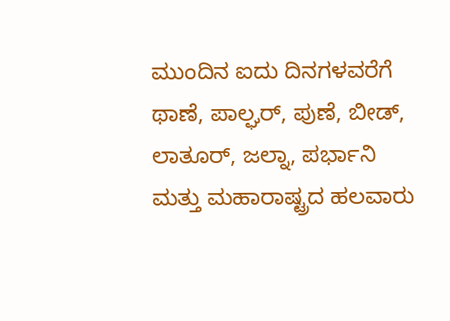ಮುಂದಿನ ಐದು ದಿನಗಳವರೆಗೆ ಥಾಣೆ, ಪಾಲ್ಘರ್, ಪುಣೆ, ಬೀಡ್, ಲಾತೂರ್, ಜಲ್ನಾ, ಪರ್ಭಾನಿ ಮತ್ತು ಮಹಾರಾಷ್ಟ್ರದ ಹಲವಾರು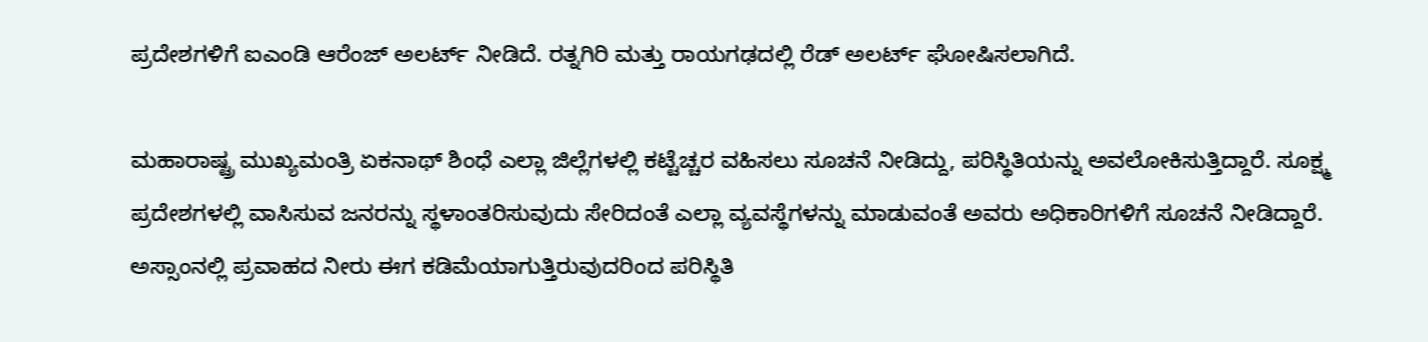ಪ್ರದೇಶಗಳಿಗೆ ಐಎಂಡಿ ಆರೆಂಜ್ ಅಲರ್ಟ್ ನೀಡಿದೆ. ರತ್ನಗಿರಿ ಮತ್ತು ರಾಯಗಢದಲ್ಲಿ ರೆಡ್ ಅಲರ್ಟ್ ಘೋಷಿಸಲಾಗಿದೆ.

ಮಹಾರಾಷ್ಟ್ರ ಮುಖ್ಯಮಂತ್ರಿ ಏಕನಾಥ್ ಶಿಂಧೆ ಎಲ್ಲಾ ಜಿಲ್ಲೆಗಳಲ್ಲಿ ಕಟ್ಟೆಚ್ಚರ ವಹಿಸಲು ಸೂಚನೆ ನೀಡಿದ್ದು, ಪರಿಸ್ಥಿತಿಯನ್ನು ಅವಲೋಕಿಸುತ್ತಿದ್ದಾರೆ. ಸೂಕ್ಷ್ಮ ಪ್ರದೇಶಗಳಲ್ಲಿ ವಾಸಿಸುವ ಜನರನ್ನು ಸ್ಥಳಾಂತರಿಸುವುದು ಸೇರಿದಂತೆ ಎಲ್ಲಾ ವ್ಯವಸ್ಥೆಗಳನ್ನು ಮಾಡುವಂತೆ ಅವರು ಅಧಿಕಾರಿಗಳಿಗೆ ಸೂಚನೆ ನೀಡಿದ್ದಾರೆ. ಅಸ್ಸಾಂನಲ್ಲಿ ಪ್ರವಾಹದ ನೀರು ಈಗ ಕಡಿಮೆಯಾಗುತ್ತಿರುವುದರಿಂದ ಪರಿಸ್ಥಿತಿ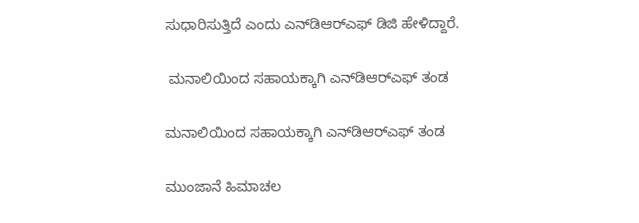ಸುಧಾರಿಸುತ್ತಿದೆ ಎಂದು ಎನ್‌ಡಿಆರ್‌ಎಫ್ ಡಿಜಿ ಹೇಳಿದ್ದಾರೆ.

 ಮನಾಲಿಯಿಂದ ಸಹಾಯಕ್ಕಾಗಿ ಎನ್‌ಡಿಆರ್‌ಎಫ್ ತಂಡ

ಮನಾಲಿಯಿಂದ ಸಹಾಯಕ್ಕಾಗಿ ಎನ್‌ಡಿಆರ್‌ಎಫ್ ತಂಡ

ಮುಂಜಾನೆ ಹಿಮಾಚಲ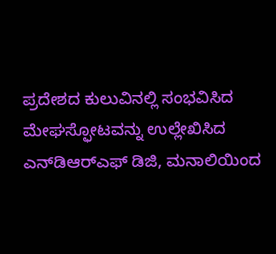ಪ್ರದೇಶದ ಕುಲುವಿನಲ್ಲಿ ಸಂಭವಿಸಿದ ಮೇಘಸ್ಫೋಟವನ್ನು ಉಲ್ಲೇಖಿಸಿದ ಎನ್‌ಡಿಆರ್‌ಎಫ್ ಡಿಜಿ, ಮನಾಲಿಯಿಂದ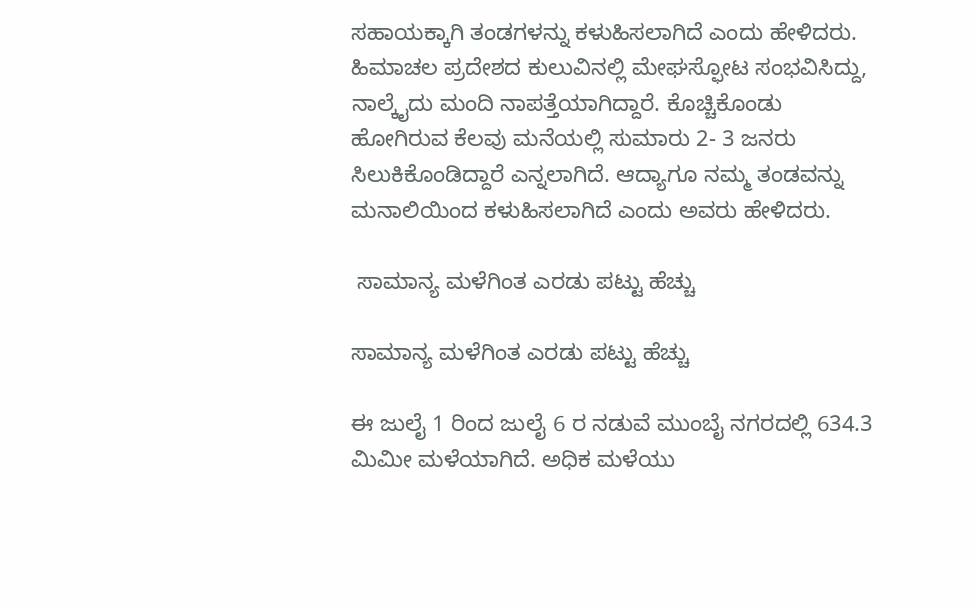ಸಹಾಯಕ್ಕಾಗಿ ತಂಡಗಳನ್ನು ಕಳುಹಿಸಲಾಗಿದೆ ಎಂದು ಹೇಳಿದರು. ಹಿಮಾಚಲ ಪ್ರದೇಶದ ಕುಲುವಿನಲ್ಲಿ ಮೇಘಸ್ಫೋಟ ಸಂಭವಿಸಿದ್ದು, ನಾಲ್ಕೈದು ಮಂದಿ ನಾಪತ್ತೆಯಾಗಿದ್ದಾರೆ. ಕೊಚ್ಚಿಕೊಂಡು ಹೋಗಿರುವ ಕೆಲವು ಮನೆಯಲ್ಲಿ ಸುಮಾರು 2- 3 ಜನರು ಸಿಲುಕಿಕೊಂಡಿದ್ದಾರೆ ಎನ್ನಲಾಗಿದೆ. ಆದ್ಯಾಗೂ ನಮ್ಮ ತಂಡವನ್ನು ಮನಾಲಿಯಿಂದ ಕಳುಹಿಸಲಾಗಿದೆ ಎಂದು ಅವರು ಹೇಳಿದರು.

 ಸಾಮಾನ್ಯ ಮಳೆಗಿಂತ ಎರಡು ಪಟ್ಟು ಹೆಚ್ಚು

ಸಾಮಾನ್ಯ ಮಳೆಗಿಂತ ಎರಡು ಪಟ್ಟು ಹೆಚ್ಚು

ಈ ಜುಲೈ 1 ರಿಂದ ಜುಲೈ 6 ರ ನಡುವೆ ಮುಂಬೈ ನಗರದಲ್ಲಿ 634.3 ಮಿಮೀ ಮಳೆಯಾಗಿದೆ. ಅಧಿಕ ಮಳೆಯು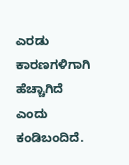ಎರಡು ಕಾರಣಗಳಿಗಾಗಿ ಹೆಚ್ಚಾಗಿದೆ ಎಂದು ಕಂಡಿಬಂದಿದೆ.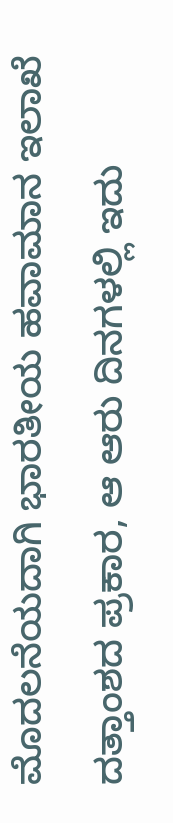ಮೊದಲನೆಯದಾಗಿ ಭಾರತೀಯ ಹವಾಮಾನ ಇಲಾಖೆ ದತ್ತಾಂಶದ ಪ್ರಕಾರ, ಆ ಆರು ದಿನಗಳಲ್ಲಿ ಇದು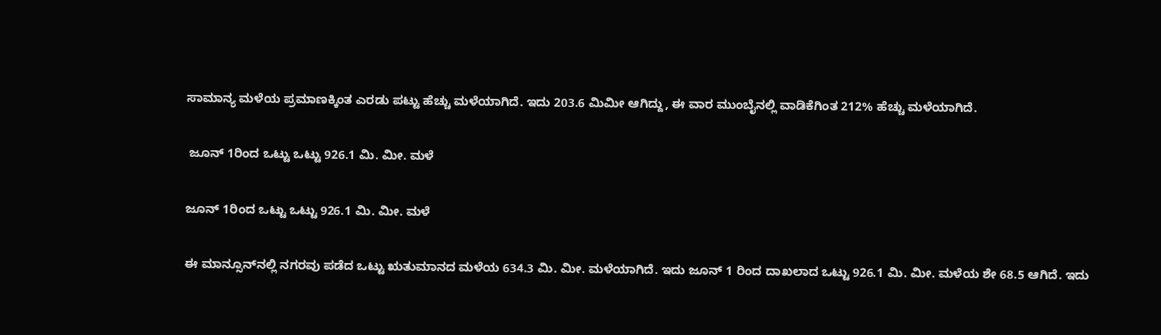ಸಾಮಾನ್ಯ ಮಳೆಯ ಪ್ರಮಾಣಕ್ಕಿಂತ ಎರಡು ಪಟ್ಟು ಹೆಚ್ಚು ಮಳೆಯಾಗಿದೆ. ಇದು 203.6 ಮಿಮೀ ಆಗಿದ್ದು, ಈ ವಾರ ಮುಂಬೈನಲ್ಲಿ ವಾಡಿಕೆಗಿಂತ 212% ಹೆಚ್ಚು ಮಳೆಯಾಗಿದೆ.

 ಜೂನ್‌ 1ರಿಂದ ಒಟ್ಟು ಒಟ್ಟು 926.1 ಮಿ. ಮೀ. ಮಳೆ

ಜೂನ್‌ 1ರಿಂದ ಒಟ್ಟು ಒಟ್ಟು 926.1 ಮಿ. ಮೀ. ಮಳೆ

ಈ ಮಾನ್ಸೂನ್‌ನಲ್ಲಿ ನಗರವು ಪಡೆದ ಒಟ್ಟು ಋತುಮಾನದ ಮಳೆಯ 634.3 ಮಿ. ಮೀ. ಮಳೆಯಾಗಿದೆ. ಇದು ಜೂನ್ 1 ರಿಂದ ದಾಖಲಾದ ಒಟ್ಟು 926.1 ಮಿ. ಮೀ. ಮಳೆಯ ಶೇ 68.5 ಆಗಿದೆ. ಇದು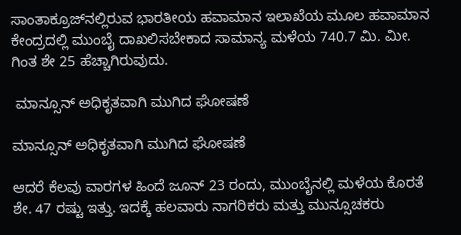ಸಾಂತಾಕ್ರೂಜ್‌ನಲ್ಲಿರುವ ಭಾರತೀಯ ಹವಾಮಾನ ಇಲಾಖೆಯ ಮೂಲ ಹವಾಮಾನ ಕೇಂದ್ರದಲ್ಲಿ ಮುಂಬೈ ದಾಖಲಿಸಬೇಕಾದ ಸಾಮಾನ್ಯ ಮಳೆಯ 740.7 ಮಿ. ಮೀ. ಗಿಂತ ಶೇ 25 ಹೆಚ್ಚಾಗಿರುವುದು.

 ಮಾನ್ಸೂನ್ ಅಧಿಕೃತವಾಗಿ ಮುಗಿದ ಘೋಷಣೆ

ಮಾನ್ಸೂನ್ ಅಧಿಕೃತವಾಗಿ ಮುಗಿದ ಘೋಷಣೆ

ಆದರೆ ಕೆಲವು ವಾರಗಳ ಹಿಂದೆ ಜೂನ್ 23 ರಂದು, ಮುಂಬೈನಲ್ಲಿ ಮಳೆಯ ಕೊರತೆ ಶೇ. 47 ರಷ್ಟು ಇತ್ತು. ಇದಕ್ಕೆ ಹಲವಾರು ನಾಗರಿಕರು ಮತ್ತು ಮುನ್ಸೂಚಕರು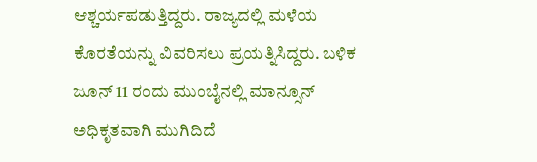ಆಶ್ಚರ್ಯಪಡುತ್ತಿದ್ದರು. ರಾಜ್ಯದಲ್ಲಿ ಮಳೆಯ ಕೊರತೆಯನ್ನು ವಿವರಿಸಲು ಪ್ರಯತ್ನಿಸಿದ್ದರು. ಬಳಿಕ ಜೂನ್ 11 ರಂದು ಮುಂಬೈನಲ್ಲಿ ಮಾನ್ಸೂನ್ ಅಧಿಕೃತವಾಗಿ ಮುಗಿದಿದೆ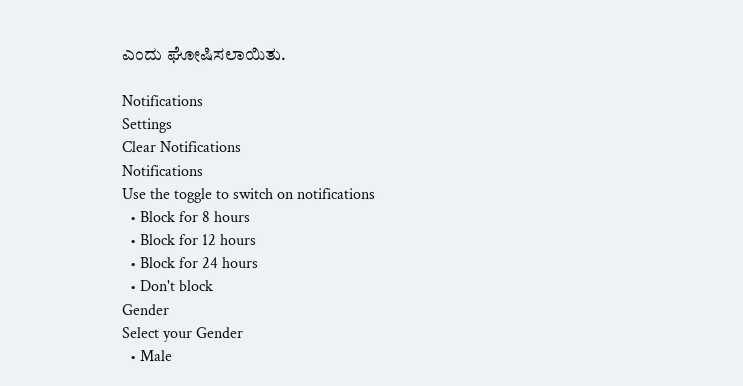ಎಂದು ಘೋಷಿಸಲಾಯಿತು.

Notifications
Settings
Clear Notifications
Notifications
Use the toggle to switch on notifications
  • Block for 8 hours
  • Block for 12 hours
  • Block for 24 hours
  • Don't block
Gender
Select your Gender
  • Male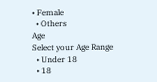• Female
  • Others
Age
Select your Age Range
  • Under 18
  • 18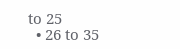to 25
  • 26 to 35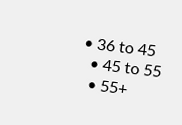• 36 to 45
  • 45 to 55
  • 55+